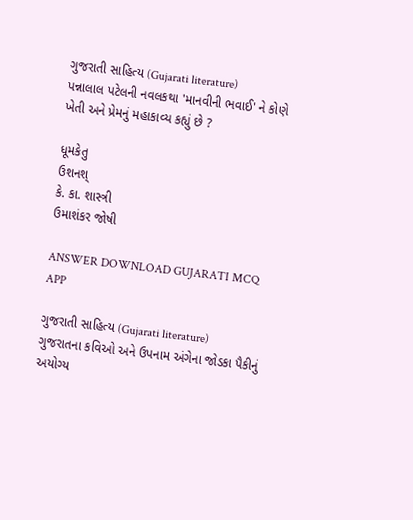ગુજરાતી સાહિત્ય (Gujarati literature)
પન્નાલાલ પટેલની નવલકથા 'માનવીની ભવાઈ' ને કોણે ખેતી અને પ્રેમનું મહાકાવ્ય કહ્યું છે ?

ધૂમકેતુ
ઉશનશ્
કે. કા. શાસ્ત્રી
ઉમાશંકર જોષી

ANSWER DOWNLOAD GUJARATI MCQ APP

ગુજરાતી સાહિત્ય (Gujarati literature)
ગુજરાતના કવિઓ અને ઉપનામ અંગેના જોડકા પૈકીનું અયોગ્ય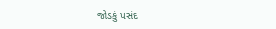જોડકું પસંદ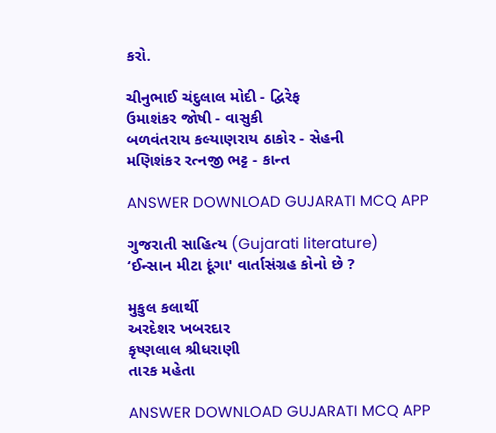કરો.

ચીનુભાઈ ચંદુલાલ મોદી - દ્વિરેફ
ઉમાશંકર જોષી - વાસુકી
બળવંતરાય કલ્યાણરાય ઠાકોર - સેહની
મણિશંકર રત્નજી ભટ્ટ - કાન્ત

ANSWER DOWNLOAD GUJARATI MCQ APP

ગુજરાતી સાહિત્ય (Gujarati literature)
‘ઈન્સાન મીટા દૂંગા' વાર્તાસંગ્રહ કોનો છે ?

મુકુલ કલાર્થી
અરદેશર ખબરદાર
કૃષ્ણલાલ શ્રીધરાણી
તારક મહેતા

ANSWER DOWNLOAD GUJARATI MCQ APP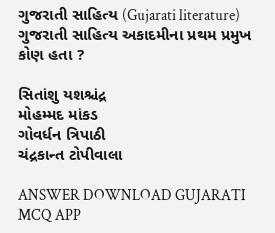ગુજરાતી સાહિત્ય (Gujarati literature)
ગુજરાતી સાહિત્ય અકાદમીના પ્રથમ પ્રમુખ કોણ હતા ?

સિતાંશુ યશશ્ચંદ્ર
મોહમ્મદ માંકડ
ગોવર્ધન ત્રિપાઠી
ચંદ્રકાન્ત ટોપીવાલા

ANSWER DOWNLOAD GUJARATI MCQ APP